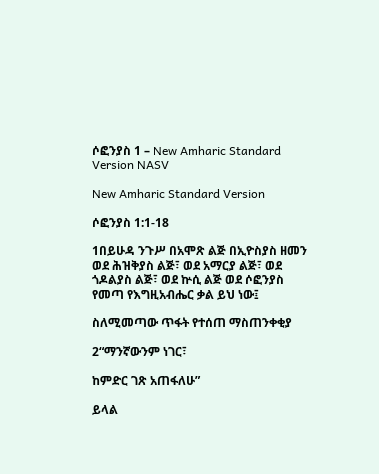ሶፎንያስ 1 – New Amharic Standard Version NASV

New Amharic Standard Version

ሶፎንያስ 1:1-18

1በይሁዳ ንጉሥ በአሞጽ ልጅ በኢዮስያስ ዘመን ወደ ሕዝቅያስ ልጅ፣ ወደ አማርያ ልጅ፣ ወደ ጎዶልያስ ልጅ፣ ወደ ኵሲ ልጅ ወደ ሶፎንያስ የመጣ የእግዚአብሔር ቃል ይህ ነው፤

ስለሚመጣው ጥፋት የተሰጠ ማስጠንቀቂያ

2“ማንኛውንም ነገር፣

ከምድር ገጽ አጠፋለሁ”

ይላል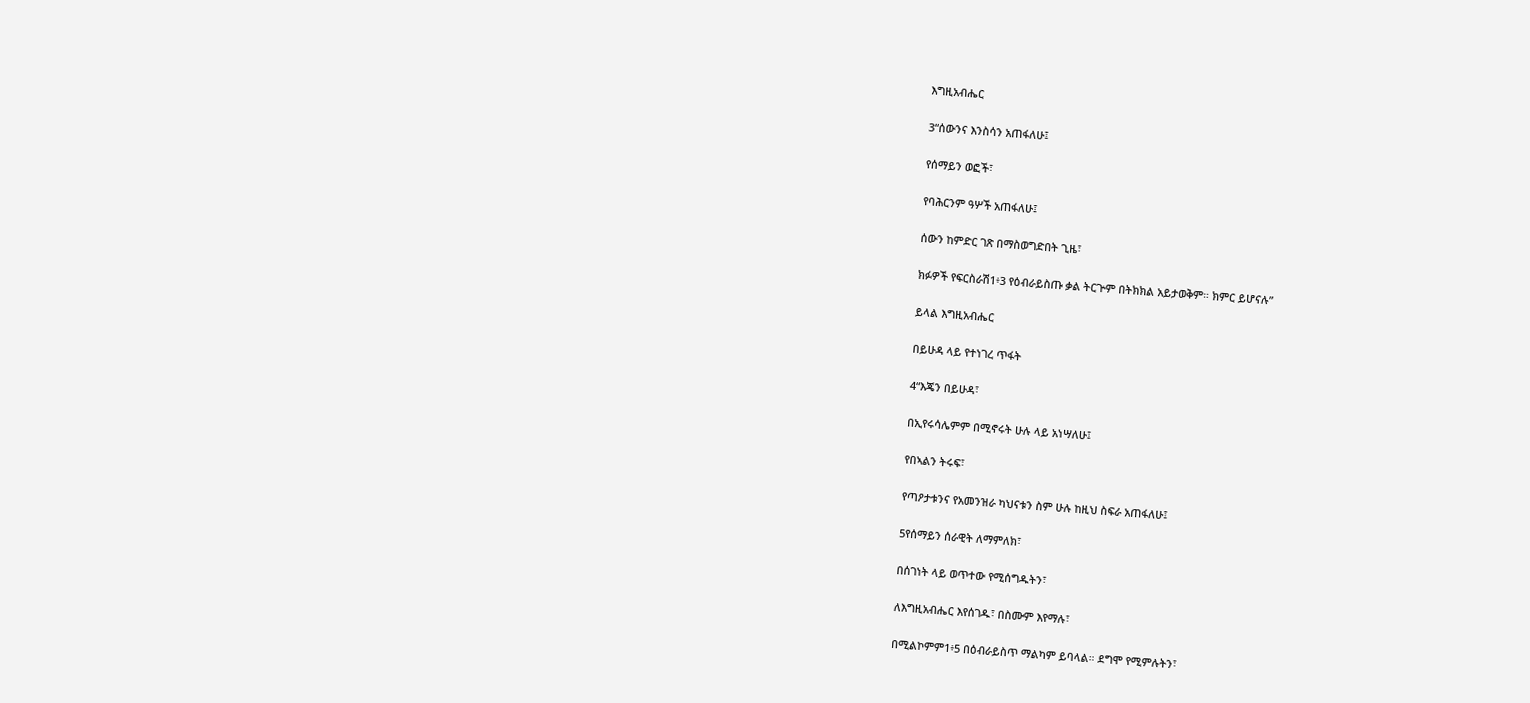እግዚአብሔር

3“ሰውንና እንስሳን አጠፋለሁ፤

የሰማይን ወፎች፣

የባሕርንም ዓሦች አጠፋለሁ፤

ሰውን ከምድር ገጽ በማስወግድበት ጊዜ፣

ክፉዎች የፍርስራሽ1፥3 የዕብራይስጡ ቃል ትርጕም በትክክል አይታወቅም። ክምር ይሆናሉ”

ይላል እግዚአብሔር

በይሁዳ ላይ የተነገረ ጥፋት

4“እጄን በይሁዳ፣

በኢየሩሳሌምም በሚኖሩት ሁሉ ላይ አነሣለሁ፤

የበኣልን ትሩፍ፣

የጣዖታቱንና የአመንዝራ ካህናቱን ስም ሁሉ ከዚህ ስፍራ አጠፋለሁ፤

5የሰማይን ሰራዊት ለማምለክ፣

በሰገነት ላይ ወጥተው የሚሰግዱትን፣

ለእግዚአብሔር እየሰገዱ፣ በስሙም እየማሉ፣

በሚልኮምም1፥5 በዕብራይስጥ ማልካም ይባላል። ደግሞ የሚምሉትን፣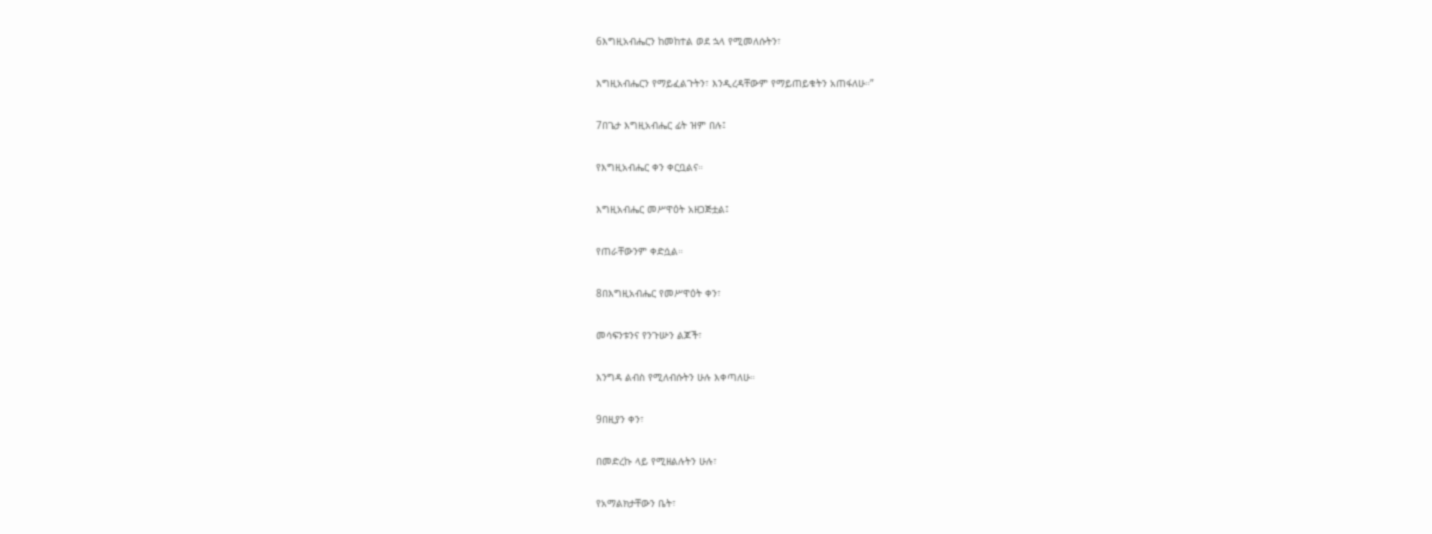6እግዚአብሔርን ከመከተል ወደ ኋላ የሚመለሱትን፣

እግዚአብሔርን የማይፈልጉትን፣ እንዲረዳቸውም የማይጠይቁትን አጠፋለሁ።”

7በጌታ እግዚአብሔር ፊት ዝም በሉ፤

የእግዚአብሔር ቀን ቀርቧልና።

እግዚአብሔር መሥዋዕት አዘጋጅቷል፤

የጠራቸውንም ቀድሷል።

8በእግዚአብሔር የመሥዋዕት ቀን፣

መሳፍንቱንና የንጉሡን ልጆች፣

እንግዳ ልብስ የሚለብሱትን ሁሉ እቀጣለሁ።

9በዚያን ቀን፣

በመድረኩ ላይ የሚዘልሉትን ሁሉ፣

የአማልክታቸውን ቤት፣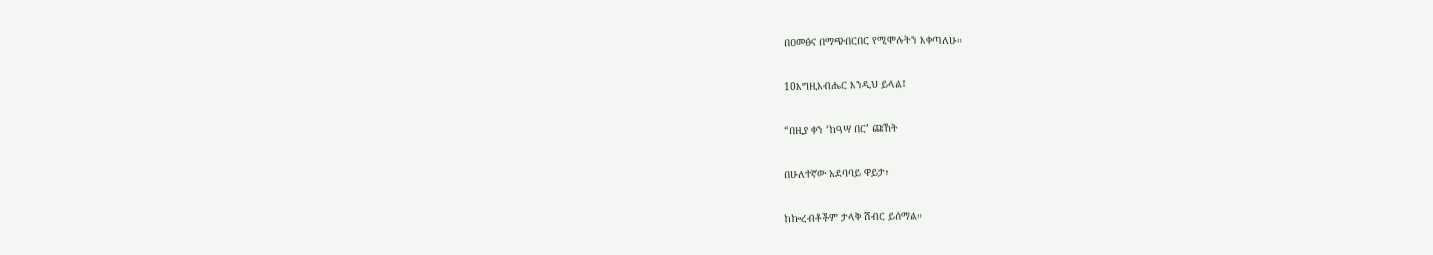በዐመፅና በማጭበርበር የሚሞሉትን እቀጣለሁ።

10እግዚአብሔር እንዲህ ይላል፤

“በዚያ ቀን ‘ከዓሣ በር’ ጩኸት

በሁለተኛው አደባባይ ዋይታ፣

ከኰረብቶችም ታላቅ ሽብር ይሰማል።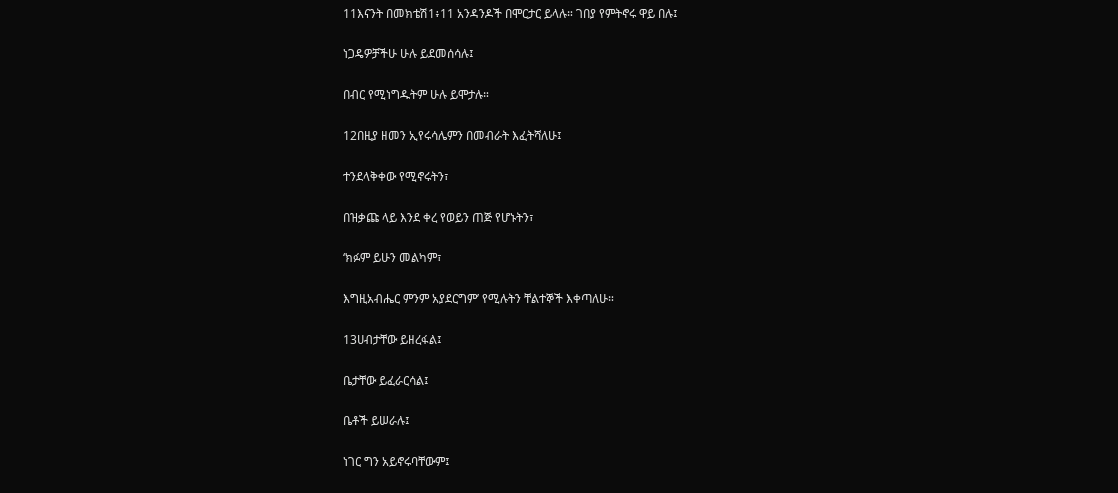11እናንት በመክቴሽ1፥11 አንዳንዶች በሞርታር ይላሉ። ገበያ የምትኖሩ ዋይ በሉ፤

ነጋዴዎቻችሁ ሁሉ ይደመሰሳሉ፤

በብር የሚነግዱትም ሁሉ ይሞታሉ።

12በዚያ ዘመን ኢየሩሳሌምን በመብራት እፈትሻለሁ፤

ተንደላቅቀው የሚኖሩትን፣

በዝቃጩ ላይ እንደ ቀረ የወይን ጠጅ የሆኑትን፣

‘ክፉም ይሁን መልካም፣

እግዚአብሔር ምንም አያደርግም’ የሚሉትን ቸልተኞች እቀጣለሁ።

13ሀብታቸው ይዘረፋል፤

ቤታቸው ይፈራርሳል፤

ቤቶች ይሠራሉ፤

ነገር ግን አይኖሩባቸውም፤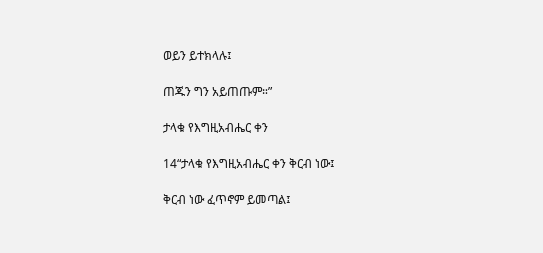ወይን ይተክላሉ፤

ጠጁን ግን አይጠጡም።”

ታላቁ የእግዚአብሔር ቀን

14“ታላቁ የእግዚአብሔር ቀን ቅርብ ነው፤

ቅርብ ነው ፈጥኖም ይመጣል፤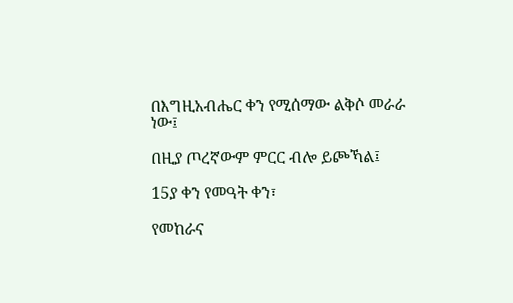በእግዚአብሔር ቀን የሚሰማው ልቅሶ መራራ ነው፤

በዚያ ጦረኛውም ምርር ብሎ ይጮኻል፤

15ያ ቀን የመዓት ቀን፣

የመከራና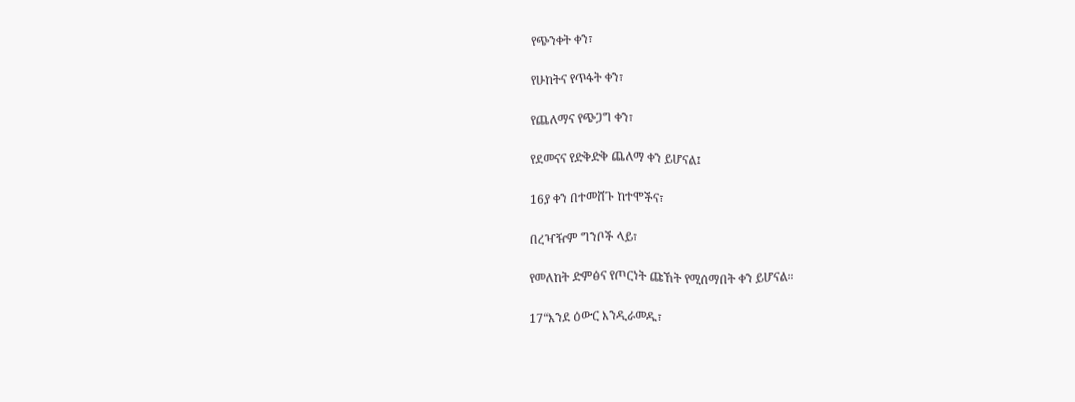የጭንቀት ቀን፣

የሁከትና የጥፋት ቀን፣

የጨለማና የጭጋግ ቀን፣

የደመናና የድቅድቅ ጨለማ ቀን ይሆናል፤

16ያ ቀን በተመሸጉ ከተሞችና፣

በረዣዥም ግንቦች ላይ፣

የመለከት ድምፅና የጦርነት ጩኸት የሚሰማበት ቀን ይሆናል።

17“እንደ ዕውር እንዲራመዱ፣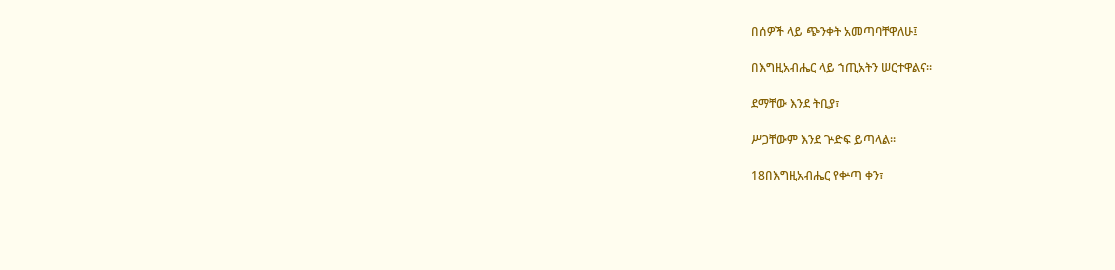በሰዎች ላይ ጭንቀት አመጣባቸዋለሁ፤

በእግዚአብሔር ላይ ኀጢአትን ሠርተዋልና።

ደማቸው እንደ ትቢያ፣

ሥጋቸውም እንደ ጕድፍ ይጣላል።

18በእግዚአብሔር የቍጣ ቀን፣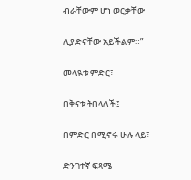ብራቸውም ሆነ ወርቃቸው

ሊያድናቸው አይችልም።”

መላዪቱ ምድር፣

በቅናቱ ትበላለች፤

በምድር በሚኖሩ ሁሉ ላይ፣

ድንገተኛ ፍጻሜ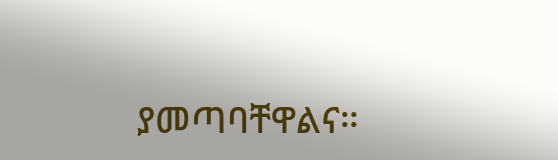ያመጣባቸዋልና።